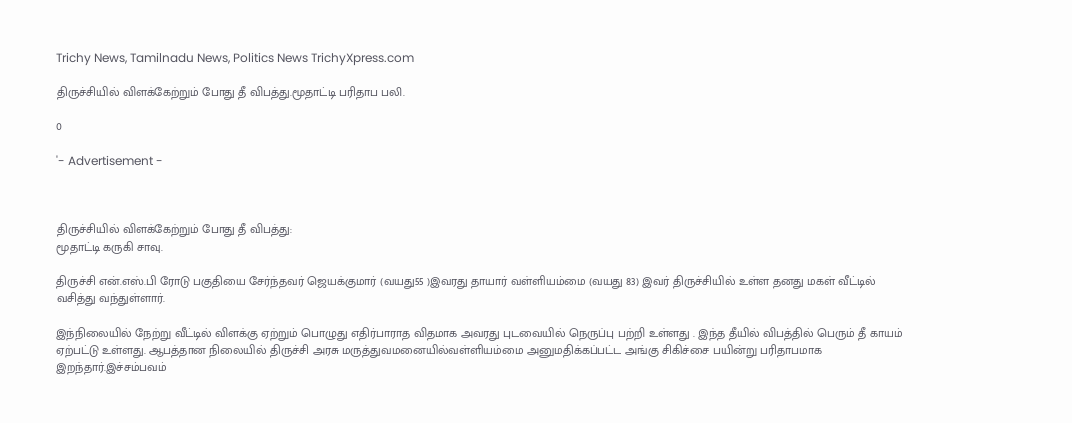Trichy News, Tamilnadu News, Politics News TrichyXpress.com

திருச்சியில் விளக்கேற்றும் போது தீ விபத்து.மூதாட்டி பரிதாப பலி.

0

'- Advertisement -



திருச்சியில் விளக்கேற்றும் போது தீ விபத்து:
மூதாட்டி கருகி சாவு.

திருச்சி என்.எஸ்.பி ரோடு பகுதியை சேர்ந்தவர் ஜெயக்குமார் (வயது55 )இவரது தாயார் வள்ளியம்மை (வயது 83) இவர் திருச்சியில் உள்ள தனது மகள் வீட்டில் வசித்து வந்துள்ளார்.

இந்நிலையில் நேற்று வீட்டில் விளக்கு ஏற்றும் பொழுது எதிர்பாராத விதமாக அவரது புடவையில் நெருப்பு பற்றி உள்ளது . இந்த தீயில் விபத்தில் பெரும் தீ காயம் ஏற்பட்டு உள்ளது. ஆபத்தான நிலையில் திருச்சி அரசு மருத்துவமனையில்வள்ளியம்மை அனுமதிக்கப்பட்ட அங்கு சிகிச்சை பயின்று பரிதாபமாக இறந்தார்.இச்சம்பவம்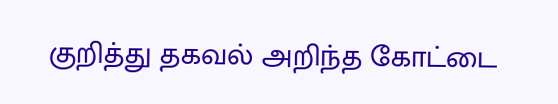குறித்து தகவல் அறிந்த கோட்டை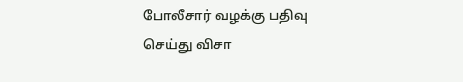போலீசார் வழக்கு பதிவு செய்து விசா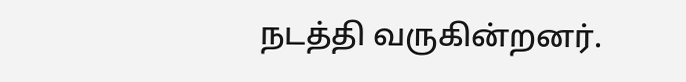நடத்தி வருகின்றனர்.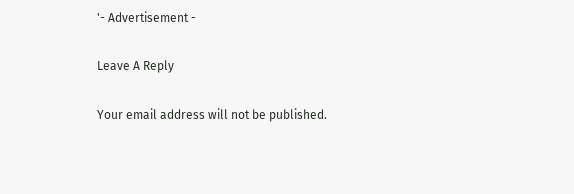'- Advertisement -

Leave A Reply

Your email address will not be published.